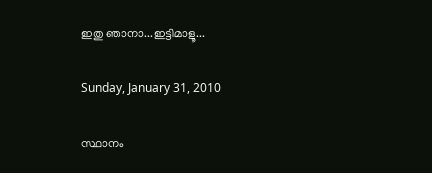ഇതു ഞാനാ...ഇട്ടിമാളൂ...

Sunday, January 31, 2010

സ്ഥാനം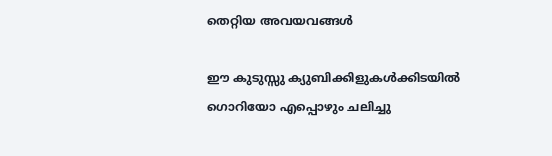തെറ്റിയ അവയവങ്ങൾ

ഈ കുടുസ്സു ക്യുബിക്കിളുകൾക്കിടയിൽ ഗൊറിയോ എപ്പൊഴും ചലിച്ചു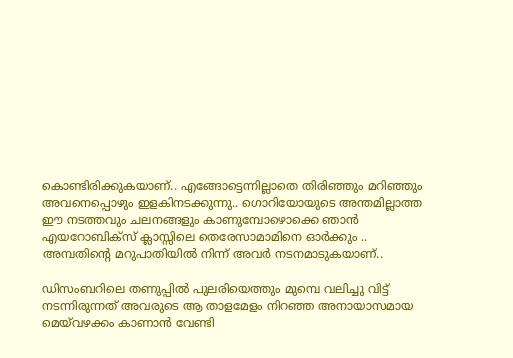കൊണ്ടിരിക്കുകയാണ്.. എങ്ങോട്ടെന്നില്ലാതെ തിരിഞ്ഞും മറിഞ്ഞും അവനെപ്പൊഴും ഇളകിനടക്കുന്നു.. ഗൊറിയോയുടെ അന്തമില്ലാത്ത ഈ നടത്തവും ചലനങ്ങളും കാണുമ്പോഴൊക്കെ ഞാൻ എയറോബിക്സ് ക്ലാസ്സിലെ തെരേസാമാമിനെ ഓർക്കും .. അമ്പതിന്റെ മറുപാതിയിൽ നിന്ന് അവർ നടനമാടുകയാണ്..

ഡിസംബറിലെ തണുപ്പിൽ പുലരിയെത്തും മുമ്പെ വലിച്ചു വിട്ട് നടന്നിരുന്നത് അവരുടെ ആ താളമേളം നിറഞ്ഞ അനായാസമായ മെയ്‌വഴക്കം കാണാൻ വേണ്ടി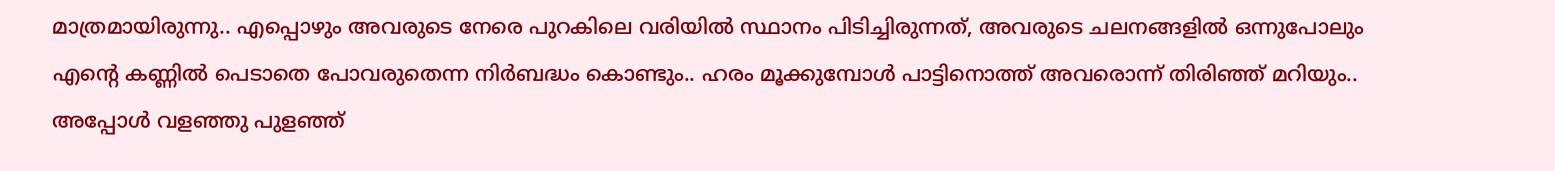മാത്രമായിരുന്നു.. എപ്പൊഴും അവരുടെ നേരെ പുറകിലെ വരിയിൽ സ്ഥാനം പിടിച്ചിരുന്നത്, അവരുടെ ചലനങ്ങളിൽ ഒന്നുപോലും എന്റെ കണ്ണിൽ പെടാതെ പോവരുതെന്ന നിർബദ്ധം കൊണ്ടും.. ഹരം മൂക്കുമ്പോൾ പാട്ടിനൊത്ത് അവരൊന്ന് തിരിഞ്ഞ് മറിയും.. അപ്പോൾ വളഞ്ഞു പുളഞ്ഞ്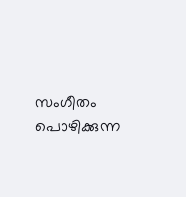സംഗീതം പൊഴിക്കുന്ന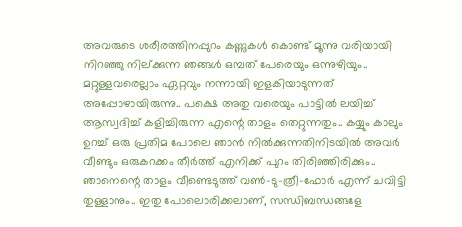അവരുടെ ശരീരത്തിനപ്പുറം കണ്ണുകൾ കൊണ്ട് മൂന്നു വരിയായി നിറഞ്ഞു നില്ക്കുന്ന ഞങ്ങൾ ഒമ്പത് പേരെയും ഒന്നുഴിയും.. മറ്റുള്ളവരെല്ലാം ഏറ്റവും നന്നായി ഇളകിയാടുന്നത് അപ്പോഴായിരുന്നു.. പക്ഷെ അതു വരെയും പാട്ടിൽ ലയിച്ച് ആസ്വദിച്ച് കളിച്ചിരുന്ന എന്റെ താളം തെറ്റുന്നതും.. കയ്യും കാലും ഉറച്ച് ഒരു പ്രതിമ പോലെ ഞാൻ നിൽക്കുന്നതിനിടയിൽ അവർ വീണ്ടും ഒരുകറക്കം തീർത്ത് എനിക്ക് പുറം തിരിഞ്ഞിരിക്കും.. ഞാനെന്റെ താളം വീണ്ടെടുത്ത് വൺ-ടു-ത്രീ-ഫോർ എന്ന് ചവിട്ടി തുള്ളാനും.. ഇതു പോലൊരിക്കലാണ്, സന്ധിബന്ധങ്ങളേ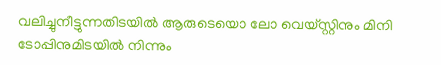വലിച്ചുനീട്ടുന്നതിടയിൽ ആരുടെയൊ ലോ വെയ്സ്റ്റിനും മിനി ടോപ്പിനുമിടയിൽ നിന്നും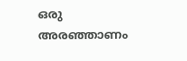ഒരു അരഞ്ഞാണം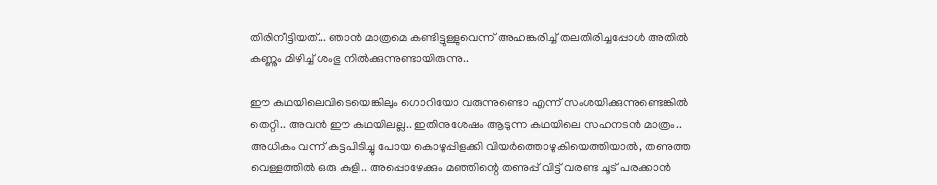തിരിനീട്ടിയത്... ഞാൻ മാത്രമെ കണ്ടിട്ടുള്ളുവെന്ന് അഹങ്കരിച്ച് തലതിരിച്ചപ്പോൾ അതിൽ കണ്ണും മിഴിച്ച് ശംഭു നിൽക്കുന്നുണ്ടായിരുന്നു..

ഈ കഥയിലെവിടെയെങ്കിലും ഗൊറിയോ വരുന്നുണ്ടൊ എന്ന് സംശയിക്കുന്നുണ്ടെങ്കിൽ തെറ്റി.. അവൻ ഈ കഥയിലല്ല.. ഇതിനുശേഷം ആടുന്ന കഥയിലെ സഹനടൻ മാത്രം.. അധികം വന്ന് കട്ടപിടിച്ചു പോയ കൊഴുപ്പിളക്കി വിയർത്തൊഴുകിയെത്തിയാൽ, തണുത്ത വെള്ളത്തിൽ ഒരു കുളി.. അപ്പൊഴേക്കും മഞ്ഞിന്റെ തണുപ്പ് വിട്ട് വരണ്ട ചൂട് പരക്കാൻ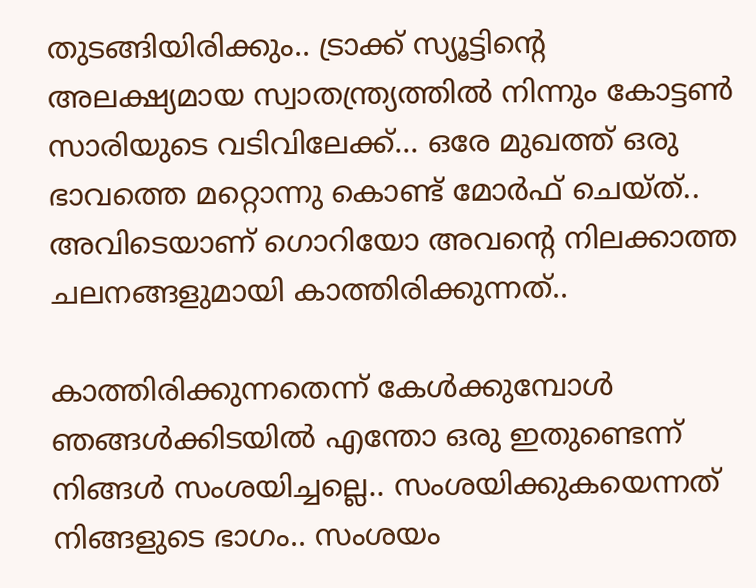തുടങ്ങിയിരിക്കും.. ട്രാക്ക് സ്യൂട്ടിന്റെ അലക്ഷ്യമായ സ്വാതന്ത്ര്യത്തിൽ നിന്നും കോട്ടൺ സാരിയുടെ വടിവിലേക്ക്... ഒരേ മുഖത്ത് ഒരു ഭാവത്തെ മറ്റൊന്നു കൊണ്ട് മോർഫ് ചെയ്ത്.. അവിടെയാണ് ഗൊറിയോ അവന്റെ നിലക്കാത്ത ചലനങ്ങളുമായി കാത്തിരിക്കുന്നത്..

കാത്തിരിക്കുന്നതെന്ന് കേൾക്കുമ്പോൾ ഞങ്ങൾക്കിടയിൽ എന്തോ ഒരു ഇതുണ്ടെന്ന് നിങ്ങൾ സംശയിച്ചല്ലെ.. സംശയിക്കുകയെന്നത് നിങ്ങളുടെ ഭാഗം.. സംശയം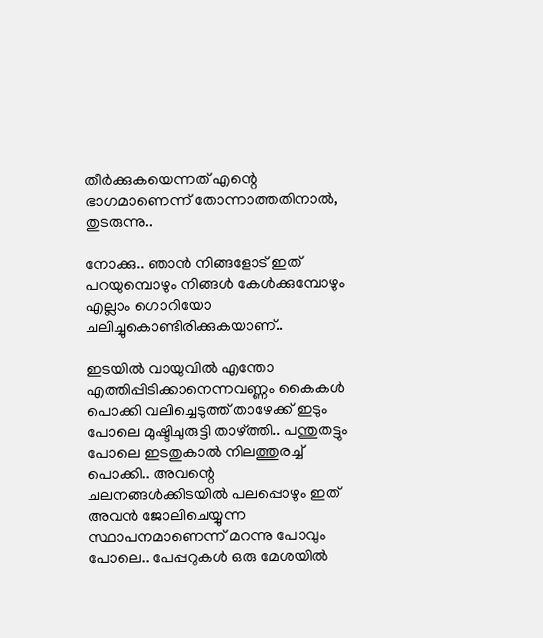തീർക്കുകയെന്നത് എന്റെ ഭാഗമാണെന്ന് തോന്നാത്തതിനാൽ, തുടരുന്നു..

നോക്കു.. ഞാൻ നിങ്ങളോട് ഇത് പറയുമ്പൊഴും നിങ്ങൾ കേൾക്കുമ്പോഴും എല്ലാം ഗൊറിയോ ചലിച്ചുകൊണ്ടിരിക്കുകയാണ്..

ഇടയിൽ വായുവിൽ എന്തോ എത്തിപ്പിടിക്കാനെന്നവണ്ണം കൈകൾ പൊക്കി വലിച്ചെടുത്ത് താഴേക്ക് ഇടും പോലെ മുഷ്ടിചുരുട്ടി താഴ്ത്തി.. പന്തുതട്ടും പോലെ ഇടതുകാൽ നിലത്തുരച്ച് പൊക്കി.. അവന്റെ ചലനങ്ങൾക്കിടയിൽ പലപ്പൊഴും ഇത് അവൻ ജോലിചെയ്യുന്ന സ്ഥാപനമാണെന്ന് മറന്നു പോവും പോലെ.. പേപ്പറുകൾ ഒരു മേശയിൽ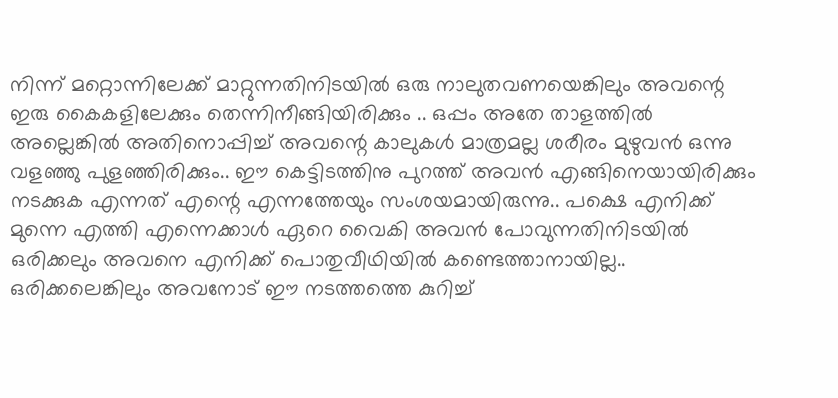നിന്ന് മറ്റൊന്നിലേക്ക് മാറ്റുന്നതിനിടയിൽ ഒരു നാലുതവണയെങ്കിലും അവന്റെ ഇരു കൈകളിലേക്കും തെന്നിനീങ്ങിയിരിക്കും .. ഒപ്പം അതേ താളത്തിൽ അല്ലെങ്കിൽ അതിനൊപ്പിച്ച് അവന്റെ കാലുകൾ മാത്രമല്ല ശരീരം മുഴുവൻ ഒന്നു വളഞ്ഞു പുളഞ്ഞിരിക്കും.. ഈ കെട്ടിടത്തിനു പുറത്ത് അവൻ എങ്ങിനെയായിരിക്കും നടക്കുക എന്നത് എന്റെ എന്നത്തേയും സംശയമായിരുന്നു.. പക്ഷെ എനിക്ക് മുന്നെ എത്തി എന്നെക്കാൾ ഏറെ വൈകി അവൻ പോവുന്നതിനിടയിൽ ഒരിക്കലും അവനെ എനിക്ക് പൊതുവീഥിയിൽ കണ്ടെത്താനായില്ല.. ഒരിക്കലെങ്കിലും അവനോട് ഈ നടത്തത്തെ കുറിച്ച്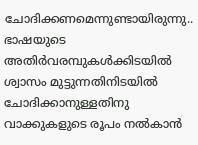ചോദിക്കണമെന്നുണ്ടായിരുന്നു.. ഭാഷയുടെ അതിർവരമ്പുകൾക്കിടയിൽ ശ്വാസം മുട്ടുന്നതിനിടയിൽ ചോദിക്കാനുള്ളതിനു വാക്കുകളുടെ രൂപം നൽകാൻ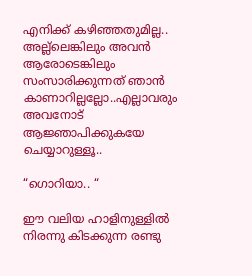എനിക്ക് കഴിഞ്ഞതുമില്ല.. അല്ല്ലെങ്കിലും അവൻ ആരോടെങ്കിലും സംസാരിക്കുന്നത് ഞാൻ കാണാറില്ലല്ലോ..എല്ലാവരും അവനോട് ആജ്ഞാപിക്കുകയേ ചെയ്യാറുള്ളൂ..

“ഗൊറിയാ.. “

ഈ വലിയ ഹാളിനുള്ളിൽ നിരന്നു കിടക്കുന്ന രണ്ടു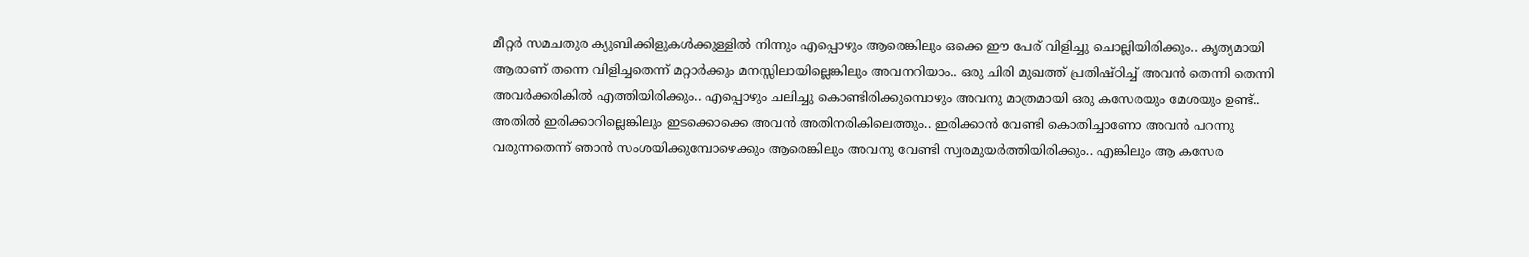മീറ്റർ സമചതുര ക്യുബിക്കിളുകൾക്കുള്ളിൽ നിന്നും എപ്പൊഴും ആരെങ്കിലും ഒക്കെ ഈ പേര് വിളിച്ചു ചൊല്ലിയിരിക്കും.. കൃത്യമായി ആരാണ് തന്നെ വിളിച്ചതെന്ന് മറ്റാർക്കും മനസ്സിലായില്ലെങ്കിലും അവനറിയാം.. ഒരു ചിരി മുഖത്ത് പ്രതിഷ്ഠിച്ച് അവൻ തെന്നി തെന്നി അവർക്കരികിൽ എത്തിയിരിക്കും.. എപ്പൊഴും ചലിച്ചു കൊണ്ടിരിക്കുമ്പൊഴും അവനു മാത്രമായി ഒരു കസേരയും മേശയും ഉണ്ട്.. അതിൽ ഇരിക്കാറില്ലെങ്കിലും ഇടക്കൊക്കെ അവൻ അതിനരികിലെത്തും.. ഇരിക്കാൻ വേണ്ടി കൊതിച്ചാണോ അവൻ പറന്നു വരുന്നതെന്ന് ഞാൻ സംശയിക്കുമ്പോഴെക്കും ആരെങ്കിലും അവനു വേണ്ടി സ്വരമുയർത്തിയിരിക്കും.. എങ്കിലും ആ കസേര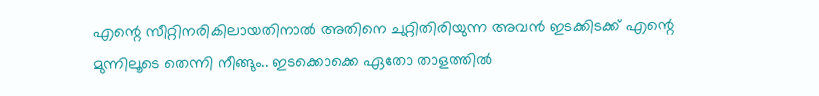എന്റെ സീറ്റിനരികിലായതിനാൽ അതിനെ ചുറ്റിതിരിയുന്ന അവൻ ഇടക്കിടക്ക് എന്റെ മുന്നിലൂടെ തെന്നി നീങ്ങും.. ഇടക്കൊക്കെ ഏതോ താളത്തിൽ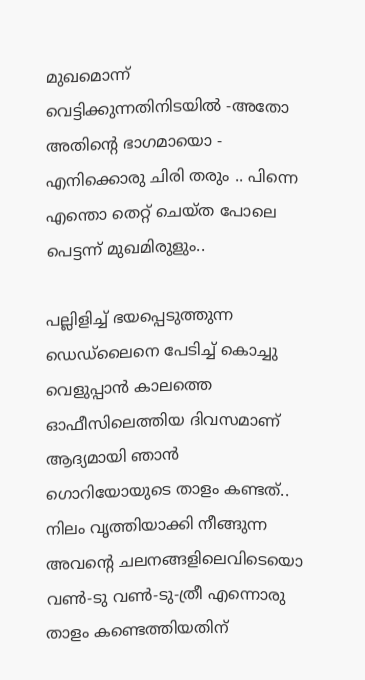മുഖമൊന്ന് വെട്ടിക്കുന്നതിനിടയിൽ -അതോ അതിന്റെ ഭാഗമായൊ - എനിക്കൊരു ചിരി തരും .. പിന്നെ എന്തൊ തെറ്റ് ചെയ്ത പോലെ പെട്ടന്ന് മുഖമിരുളും..

പല്ലിളിച്ച് ഭയപ്പെടുത്തുന്ന ഡെഡ്ലൈനെ പേടിച്ച് കൊച്ചു വെളുപ്പാൻ കാലത്തെ ഓഫീസിലെത്തിയ ദിവസമാണ് ആദ്യമായി ഞാൻ ഗൊറിയോയുടെ താളം കണ്ടത്.. നിലം വൃത്തിയാക്കി നീങ്ങുന്ന അവന്റെ ചലനങ്ങളിലെവിടെയൊ വൺ-ടു വൺ-ടു-ത്രീ എന്നൊരു താളം കണ്ടെത്തിയതിന്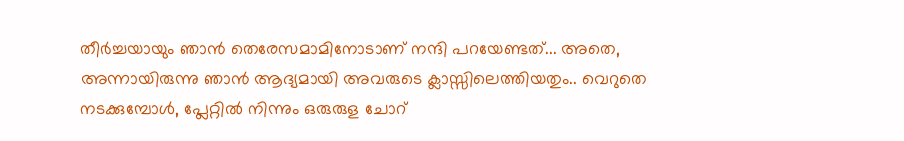തീർച്ചയായും ഞാൻ തെരേസമാമിനോടാണ് നന്ദി പറയേണ്ടത്... അതെ, അന്നായിരുന്നു ഞാൻ ആദ്യമായി അവരുടെ ക്ലാസ്സിലെത്തിയതും.. വെറുതെ നടക്കുമ്പോൾ, പ്ലേറ്റിൽ നിന്നും ഒരുരുള ചോറ്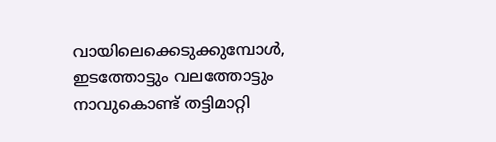വായിലെക്കെടുക്കുമ്പോൾ, ഇടത്തോട്ടും വലത്തോട്ടും നാവുകൊണ്ട് തട്ടിമാറ്റി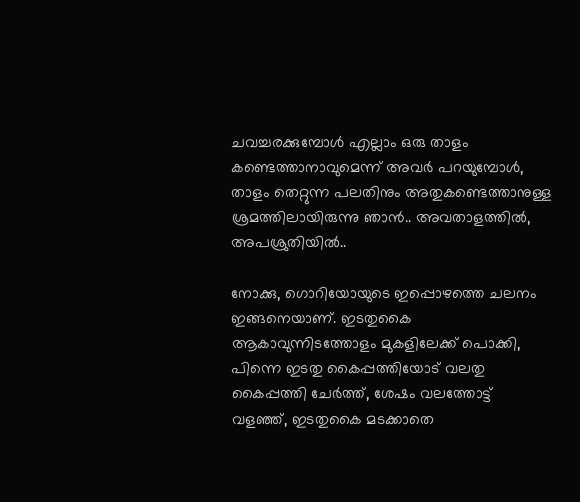ചവച്ചരക്കുമ്പോൾ എല്ലാം ഒരു താളം കണ്ടെത്താനാവുമെന്ന് അവർ പറയുമ്പോൾ, താളം തെറ്റുന്ന പലതിനും അതുകണ്ടെത്താനുള്ള ശ്രമത്തിലായിരുന്നു ഞാൻ.. അവതാളത്തിൽ, അപശ്രുതിയിൽ..

നോക്കു, ഗൊറിയോയുടെ ഇപ്പൊഴത്തെ ചലനം ഇങ്ങനെയാണ്. ഇടതുകൈ ആകാവുന്നിടത്തോളം മുകളിലേക്ക് പൊക്കി, പിന്നെ ഇടതു കൈപ്പത്തിയോട് വലതു കൈപ്പത്തി ചേർത്ത്, ശേഷം വലത്തോട്ട് വളഞ്ഞ്, ഇടതുകൈ മടക്കാതെ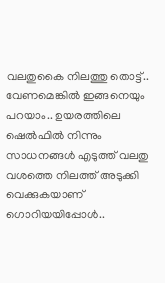വലതുകൈ നിലത്തു തൊട്ട്.. വേണമെങ്കിൽ ഇങ്ങനെയും പറയാം.. ഉയരത്തിലെ ഷെൽഫിൽ നിന്നും സാധനങ്ങൾ എടുത്ത് വലതു വശത്തെ നിലത്ത് അടുക്കി വെക്കുകയാണ് ഗൊറിയയിപ്പോൾ..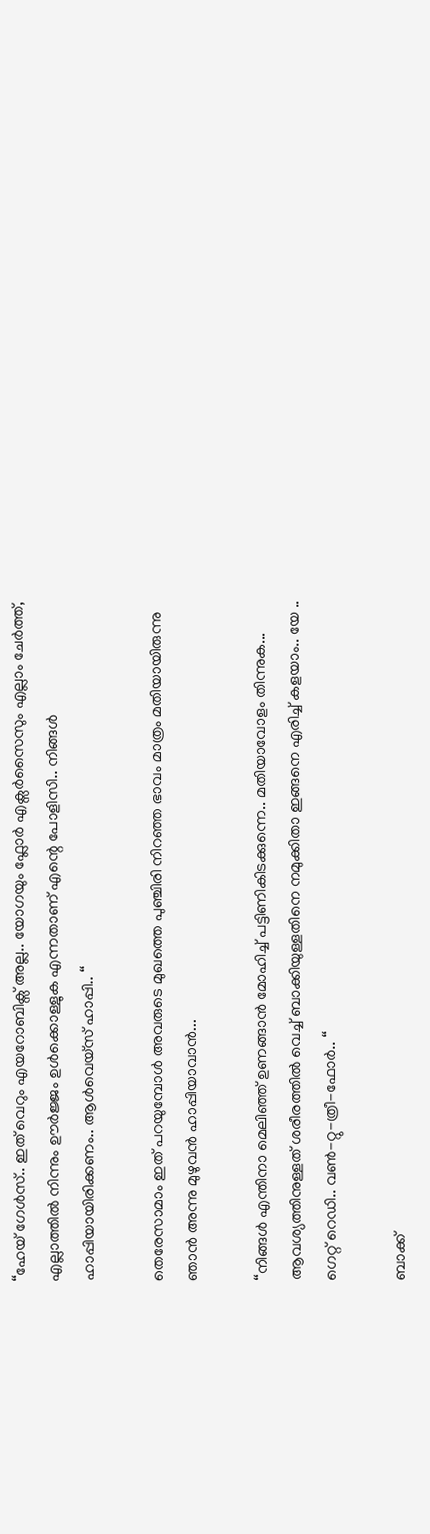“ഹേയ് ഗേൾസ്.. ഇത് വെറും എയറോബിക്സ് അല്ല.. യോഗയും ഫ്ലോർ എക്സർസൈസും എല്ലാം ചേർത്ത്, എല്ലാത്തിൽ നിന്നും ഊർജ്ജം ഉൾക്കൊള്ളുക എന്നതാണ് എന്റെ പോളിസി.. നിങ്ങൾ ഹാപ്പിയായിരിക്കണം.. ആൾവെയ്സ് ഹാപ്പി.. “

തെരേസാമാം ഇത് പറയുമ്പോൾ അവരുടെ മുഖത്തെ പുഞ്ചിരി നിറഞ്ഞ ഭാവം മാത്രം മതിയായിരുന്നു ഞാൻ അന്നു മുഴുവൻ ഹാപ്പിയാവാൻ...

“നിങ്ങൾ എന്തിനാ മെലിഞ്ഞ് ഉണങ്ങാൻ മോഹിച്ച് പട്ടിണികിടക്കുന്നെ.. മതിയാവോളം തിന്നുക... ആവശ്യത്തിനുള്ളത് ശരീരത്തിൽ വെച്ച് ബാക്കിയുള്ളതിനെ നമുക്കിതാ ഇങ്ങനെ എരിച്ച് കളയാം.. യേ .. ഗെറ്റ് റെഡി.. വൺ-റ്റു-ത്രീ-ഫോർ.. “

ബാക്ക്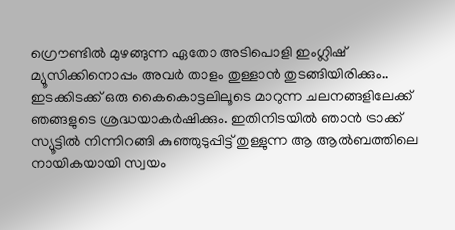ഗ്രൌണ്ടിൽ മുഴങ്ങുന്ന ഏതോ അടിപൊളി ഇംഗ്ലിഷ് മ്യൂസിക്കിനൊപ്പം അവർ താളം തുള്ളാൻ തുടങ്ങിയിരിക്കും.. ഇടക്കിടക്ക് ഒരു കൈകൊട്ടലിലൂടെ മാറുന്ന ചലനങ്ങളിലേക്ക് ഞങ്ങളുടെ ശ്രദ്ധയാകർഷിക്കും. ഇതിനിടയിൽ ഞാൻ ട്രാക്ക് സ്യൂട്ടിൽ നിന്നിറങ്ങി കുഞ്ഞുടുപ്പിട്ട് തുള്ളുന്ന ആ ആൽബത്തിലെ നായികയായി സ്വയം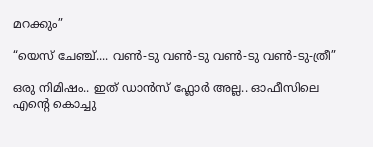മറക്കും”

“യെസ് ചേഞ്ച്.... വൺ-ടു വൺ-ടു വൺ-ടു വൺ-ടു-ത്രീ”

ഒരു നിമിഷം.. ഇത് ഡാൻസ് ഫ്ലോർ അല്ല.. ഓഫീസിലെ എന്റെ കൊച്ചു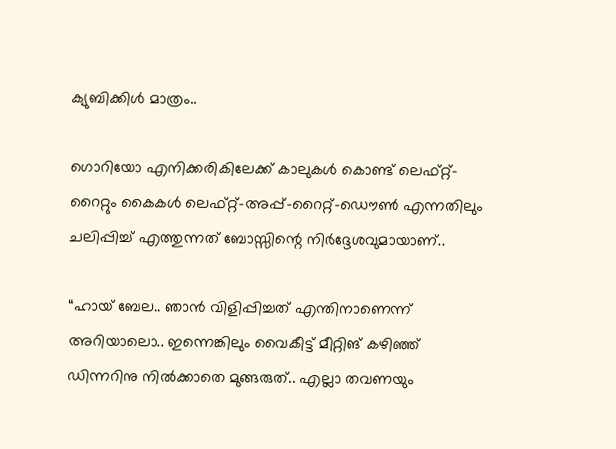ക്യുബിക്കിൾ മാത്രം..

ഗൊറിയോ എനിക്കരികിലേക്ക് കാലുകൾ കൊണ്ട് ലെഫ്റ്റ്-റൈറ്റും കൈകൾ ലെഫ്റ്റ്-അപ്പ്-റൈറ്റ്-ഡൌൺ എന്നതിലും ചലിപ്പിച്ച് എത്തുന്നത് ബോസ്സിന്റെ നിർദ്ദേശവുമായാണ്..

“ഹായ് ബേല.. ഞാൻ വിളിപ്പിച്ചത് എന്തിനാണെന്ന് അറിയാലൊ.. ഇന്നെങ്കിലും വൈകീട്ട് മീറ്റിങ് കഴിഞ്ഞ് ഡിന്നറിനു നിൽക്കാതെ മുങ്ങരുത്.. എല്ലാ തവണയും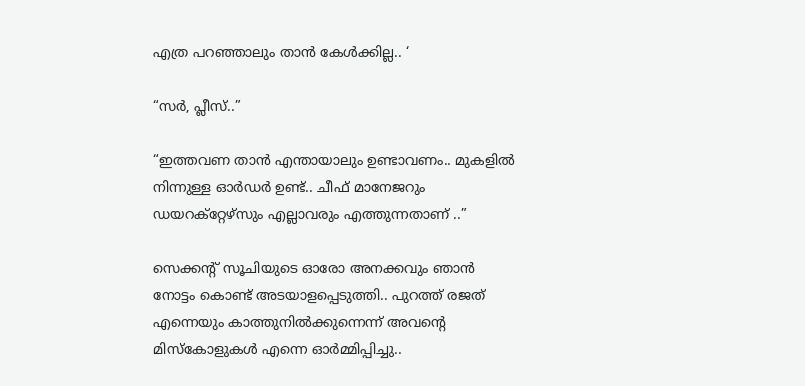എത്ര പറഞ്ഞാലും താൻ കേൾക്കില്ല.. ‘

“സർ, പ്ലീസ്..”

“ഇത്തവണ താൻ എന്തായാലും ഉണ്ടാവണം.. മുകളിൽ നിന്നുള്ള ഓർഡർ ഉണ്ട്.. ചീഫ് മാനേജറും ഡയറക്റ്റേഴ്സും എല്ലാവരും എത്തുന്നതാണ് ..”

സെക്കന്റ് സൂചിയുടെ ഓരോ അനക്കവും ഞാൻ നോട്ടം കൊണ്ട് അടയാളപ്പെടുത്തി.. പുറത്ത് രജത് എന്നെയും കാത്തുനിൽക്കുന്നെന്ന് അവന്റെ മിസ്കോളുകൾ എന്നെ ഓർമ്മിപ്പിച്ചു..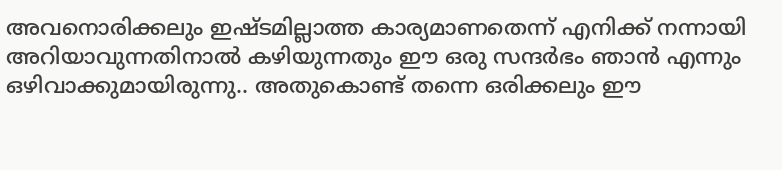അവനൊരിക്കലും ഇഷ്ടമില്ലാത്ത കാര്യമാണതെന്ന് എനിക്ക് നന്നായി അറിയാവുന്നതിനാൽ കഴിയുന്നതും ഈ ഒരു സന്ദർഭം ഞാൻ എന്നും ഒഴിവാക്കുമായിരുന്നു.. അതുകൊണ്ട് തന്നെ ഒരിക്കലും ഈ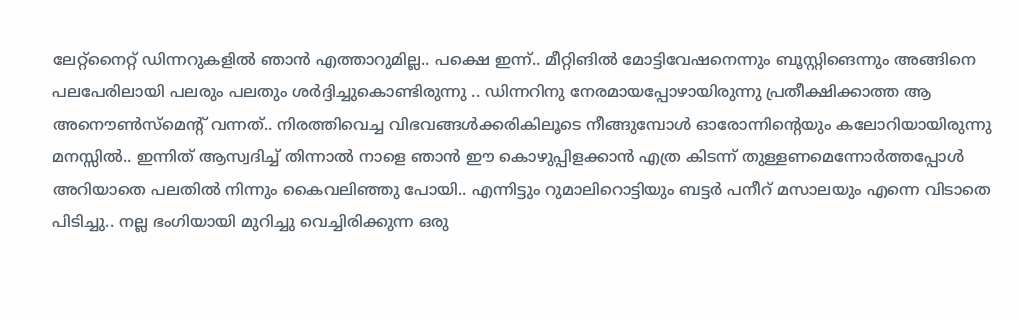ലേറ്റ്നൈറ്റ് ഡിന്നറുകളിൽ ഞാൻ എത്താറുമില്ല.. പക്ഷെ ഇന്ന്.. മീറ്റിങിൽ മോട്ടിവേഷനെന്നും ബൂസ്റ്റിങെന്നും അങ്ങിനെ പലപേരിലായി പലരും പലതും ശർദ്ദിച്ചുകൊണ്ടിരുന്നു .. ഡിന്നറിനു നേരമായപ്പോഴായിരുന്നു പ്രതീക്ഷിക്കാത്ത ആ അനൌൺസ്മെന്റ് വന്നത്.. നിരത്തിവെച്ച വിഭവങ്ങൾക്കരികിലൂടെ നീങ്ങുമ്പോൾ ഓരോന്നിന്റെയും കലോറിയായിരുന്നു മനസ്സിൽ.. ഇന്നിത് ആസ്വദിച്ച് തിന്നാൽ നാളെ ഞാൻ ഈ കൊഴുപ്പിളക്കാൻ എത്ര കിടന്ന് തുള്ളണമെന്നോർത്തപ്പോൾ അറിയാതെ പലതിൽ നിന്നും കൈവലിഞ്ഞു പോയി.. എന്നിട്ടും റുമാലിറൊട്ടിയും ബട്ടർ പനീറ് മസാലയും എന്നെ വിടാതെ പിടിച്ചു.. നല്ല ഭംഗിയായി മുറിച്ചു വെച്ചിരിക്കുന്ന ഒരു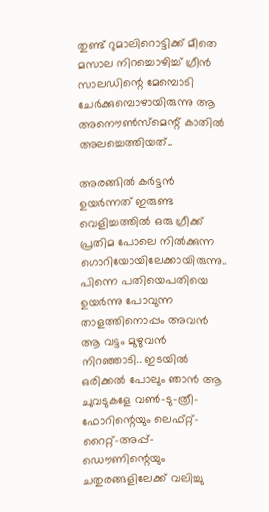തുണ്ട് റുമാലിറൊട്ടിക്ക് മീതെ മസാല നിറച്ചൊഴിച്ച് ഗ്രീൻ സാലഡിന്റെ മേമ്പൊടി ചേർക്കുമ്പൊഴായിരുന്നു ആ അനൌൺസ്മെന്റ് കാതിൽ അലച്ചെത്തിയത്..

അരങ്ങിൽ കർട്ടൻ ഉയർന്നത് ഇരുണ്ട വെളിച്ചത്തിൽ ഒരു ഗ്രീക്ക് പ്രതിമ പോലെ നിൽക്കുന്ന ഗൊറിയോയിലേക്കായിരുന്നു.. പിന്നെ പതിയെപതിയെ ഉയർന്നു പോവുന്ന താളത്തിനൊപ്പം അവൻ ആ വട്ടം മുഴുവൻ നിറഞ്ഞാടി.. ഇടയിൽ ഒരിക്കൽ പോലും ഞാൻ ആ ചുവടുകളേ വൺ-ടു-ത്രീ-ഫോറിന്റെയും ലെഫ്റ്റ്-റൈറ്റ്-അപ്പ്-ഡൌണിന്റെയും ചതുരങ്ങളിലേക്ക് വലിച്ചു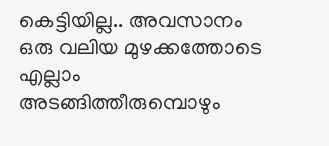കെട്ടിയില്ല.. അവസാനം ഒരു വലിയ മുഴക്കത്തോടെ എല്ലാം അടങ്ങിത്തീരുമ്പൊഴും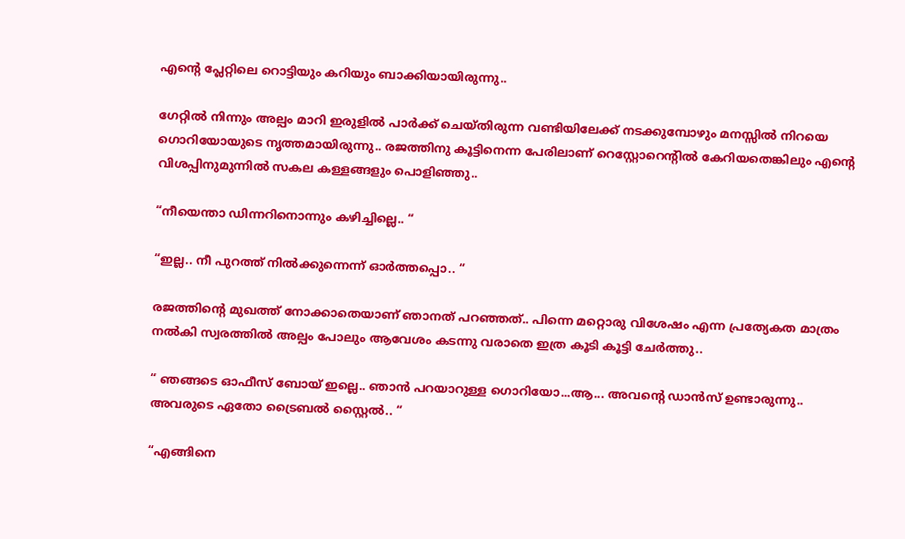എന്റെ പ്ലേറ്റിലെ റൊട്ടിയും കറിയും ബാക്കിയായിരുന്നു..

ഗേറ്റിൽ നിന്നും അല്പം മാറി ഇരുളിൽ പാർക്ക് ചെയ്തിരുന്ന വണ്ടിയിലേക്ക് നടക്കുമ്പോഴും മനസ്സിൽ നിറയെ ഗൊറിയോയുടെ നൃത്തമായിരുന്നു.. രജത്തിനു കൂട്ടിനെന്ന പേരിലാണ് റെസ്റ്റോറെന്റിൽ കേറിയതെങ്കിലും എന്റെ വിശപ്പിനുമുന്നിൽ സകല കള്ളങ്ങളും പൊളിഞ്ഞു..

“നീയെന്താ ഡിന്നറിനൊന്നും കഴിച്ചില്ലെ.. “

“ഇല്ല.. നീ പുറത്ത് നിൽക്കുന്നെന്ന് ഓർത്തപ്പൊ.. “

രജത്തിന്റെ മുഖത്ത് നോക്കാതെയാണ് ഞാനത് പറഞ്ഞത്.. പിന്നെ മറ്റൊരു വിശേഷം എന്ന പ്രത്യേകത മാത്രം നൽകി സ്വരത്തിൽ അല്പം പോലും ആവേശം കടന്നു വരാതെ ഇത്ര കൂടി കൂട്ടി ചേർത്തു..

“ ഞങ്ങടെ ഓഫീസ് ബോയ് ഇല്ലെ.. ഞാൻ പറയാറുള്ള ഗൊറിയോ...ആ‍... അവന്റെ ഡാൻസ് ഉണ്ടാരുന്നു.. അവരുടെ ഏതോ ട്രൈബൽ സ്റ്റൈൽ.. “

“എങ്ങിനെ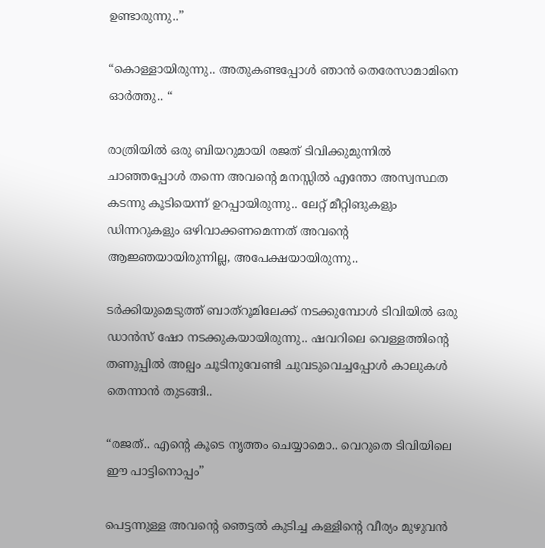ഉണ്ടാരുന്നു..”

“കൊള്ളായിരുന്നു.. അതുകണ്ടപ്പോൾ ഞാൻ തെരേസാമാമിനെ ഓർത്തു.. “

രാത്രിയിൽ ഒരു ബിയറുമായി രജത് ടിവിക്കുമുന്നിൽ ചാഞ്ഞപ്പോൾ തന്നെ അവന്റെ മനസ്സിൽ എന്തോ അസ്വസ്ഥത കടന്നു കൂടിയെന്ന് ഉറപ്പായിരുന്നു.. ലേറ്റ് മീറ്റിങുകളും ഡിന്നറുകളും ഒഴിവാക്കണമെന്നത് അവന്റെ ആജ്ഞയായിരുന്നില്ല, അപേക്ഷയായിരുന്നു..

ടർക്കിയുമെടുത്ത് ബാത്‌റൂമിലേക്ക് നടക്കുമ്പോൾ ടിവിയിൽ ഒരു ഡാൻസ് ഷോ നടക്കുകയായിരുന്നു.. ഷവറിലെ വെള്ളത്തിന്റെ തണുപ്പിൽ അല്പം ചൂടിനുവേണ്ടി ചുവടുവെച്ചപ്പോൾ കാലുകൾ തെന്നാൻ തുടങ്ങി..

“രജത്.. എന്റെ കൂടെ നൃത്തം ചെയ്യാമൊ.. വെറുതെ ടിവിയിലെ ഈ പാട്ടിനൊപ്പം”

പെട്ടന്നുള്ള അവന്റെ ഞെട്ടൽ കുടിച്ച കള്ളിന്റെ വീര്യം മുഴുവൻ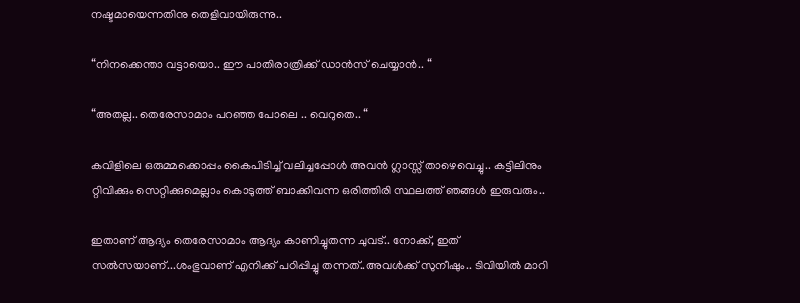നഷ്ടമായെന്നതിനു തെളിവായിരുന്നു..

“നിനക്കെന്താ വട്ടായൊ.. ഈ പാതിരാത്രിക്ക് ഡാൻസ് ചെയ്യാൻ.. “

“അതല്ല.. തെരേസാമാം പറഞ്ഞ പോലെ .. വെറുതെ.. “

കവിളിലെ ഒരുമ്മക്കൊപ്പം കൈപിടിച്ച് വലിച്ചപ്പോൾ അവൻ ഗ്ലാസ്സ് താഴെവെച്ചു.. കട്ടിലിനും റ്റിവിക്കും സെറ്റിക്കുമെല്ലാം കൊടുത്ത് ബാക്കിവന്ന ഒരിത്തിരി സ്ഥലത്ത് ഞങ്ങൾ ഇരുവരും..

ഇതാണ് ആദ്യം തെരേസാമാം ആദ്യം കാണിച്ചുതന്ന ചുവട്.. നോക്ക്, ഇത് സൽ‌സയാണ്...ശംഭുവാണ് എനിക്ക് പഠിപ്പിച്ചു തന്നത്..അവൾക്ക് സുനീഷും.. ടിവിയിൽ മാറി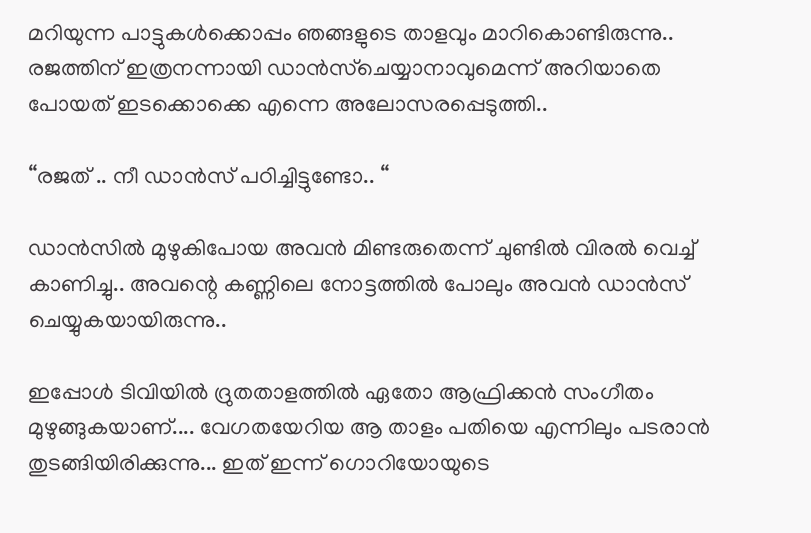മറിയുന്ന പാട്ടുകൾക്കൊപ്പം ഞങ്ങളുടെ താളവും മാറികൊണ്ടിരുന്നു.. രജത്തിന് ഇത്രനന്നായി ഡാൻസ്ചെയ്യാനാവുമെന്ന് അറിയാതെ പോയത് ഇടക്കൊക്കെ എന്നെ അലോസരപ്പെടുത്തി..

“രജത് .. നീ ഡാൻസ് പഠിച്ചിട്ടുണ്ടോ.. “

ഡാൻസിൽ മുഴുകിപോയ അവൻ മിണ്ടരുതെന്ന് ചുണ്ടിൽ വിരൽ വെച്ച് കാണിച്ചു.. അവന്റെ കണ്ണിലെ നോട്ടത്തിൽ പോലും അവൻ ഡാൻസ് ചെയ്യുകയായിരുന്നു..

ഇപ്പോൾ ടിവിയിൽ ദ്രുതതാളത്തിൽ ഏതോ ആഫ്രിക്കൻ സംഗീതം മുഴുങ്ങുകയാണ്.... വേഗതയേറിയ ആ താളം പതിയെ എന്നിലും പടരാൻ തുടങ്ങിയിരിക്കുന്നു... ഇത് ഇന്ന് ഗൊറിയോയുടെ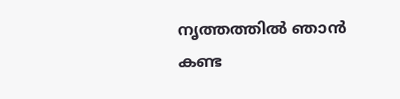നൃത്തത്തിൽ ഞാൻ കണ്ട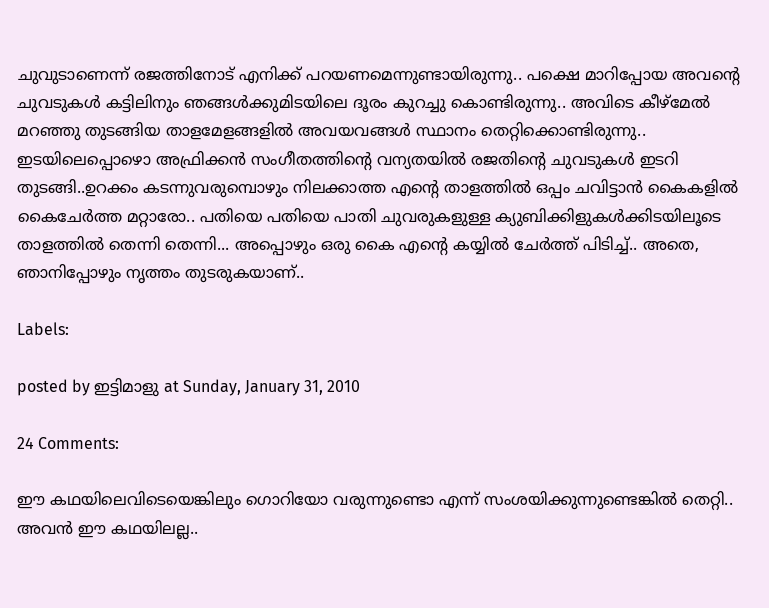ചുവുടാണെന്ന് രജത്തിനോട് എനിക്ക് പറയണമെന്നുണ്ടായിരുന്നു.. പക്ഷെ മാറിപ്പോയ അവന്റെ ചുവടുകൾ കട്ടിലിനും ഞങ്ങൾക്കുമിടയിലെ ദൂരം കുറച്ചു കൊണ്ടിരുന്നു.. അവിടെ കീഴ്മേൽ മറഞ്ഞു തുടങ്ങിയ താളമേളങ്ങളിൽ അവയവങ്ങൾ സ്ഥാനം തെറ്റിക്കൊണ്ടിരുന്നു.. ഇടയിലെപ്പൊഴൊ അഫ്രിക്കൻ സംഗീതത്തിന്റെ വന്യതയിൽ രജതിന്റെ ചുവടുകൾ ഇടറി തുടങ്ങി..ഉറക്കം കടന്നുവരുമ്പൊഴും നിലക്കാത്ത എന്റെ താളത്തിൽ ഒപ്പം ചവിട്ടാൻ കൈകളിൽ കൈചേർത്ത മറ്റാരോ.. പതിയെ പതിയെ പാതി ചുവരുകളുള്ള ക്യുബിക്കിളുകൾക്കിടയിലൂടെ താളത്തിൽ തെന്നി തെന്നി... അപ്പൊഴും ഒരു കൈ എന്റെ കയ്യിൽ ചേർത്ത് പിടിച്ച്.. അതെ, ഞാനിപ്പോഴും നൃത്തം തുടരുകയാണ്..

Labels:

posted by ഇട്ടിമാളു at Sunday, January 31, 2010

24 Comments:

ഈ കഥയിലെവിടെയെങ്കിലും ഗൊറിയോ വരുന്നുണ്ടൊ എന്ന് സംശയിക്കുന്നുണ്ടെങ്കിൽ തെറ്റി.. അവൻ ഈ കഥയിലല്ല..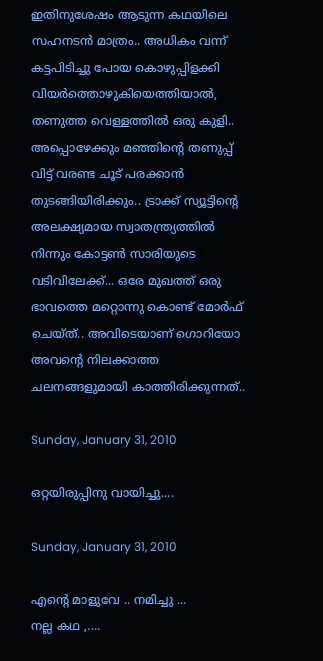ഇതിനുശേഷം ആടുന്ന കഥയിലെ സഹനടൻ മാത്രം.. അധികം വന്ന് കട്ടപിടിച്ചു പോയ കൊഴുപ്പിളക്കി വിയർത്തൊഴുകിയെത്തിയാൽ, തണുത്ത വെള്ളത്തിൽ ഒരു കുളി.. അപ്പൊഴേക്കും മഞ്ഞിന്റെ തണുപ്പ് വിട്ട് വരണ്ട ചൂട് പരക്കാൻ തുടങ്ങിയിരിക്കും.. ട്രാക്ക് സ്യൂട്ടിന്റെ അലക്ഷ്യമായ സ്വാതന്ത്ര്യത്തിൽ നിന്നും കോട്ടൺ സാരിയുടെ വടിവിലേക്ക്... ഒരേ മുഖത്ത് ഒരു ഭാവത്തെ മറ്റൊന്നു കൊണ്ട് മോർഫ് ചെയ്ത്.. അവിടെയാണ് ഗൊറിയോ അവന്റെ നിലക്കാത്ത ചലനങ്ങളുമായി കാത്തിരിക്കുന്നത്..

Sunday, January 31, 2010

ഒറ്റയിരുപ്പിനു വായിച്ചു....

Sunday, January 31, 2010

എന്റെ മാളുവേ .. നമിച്ചു ...
നല്ല കഥ ,....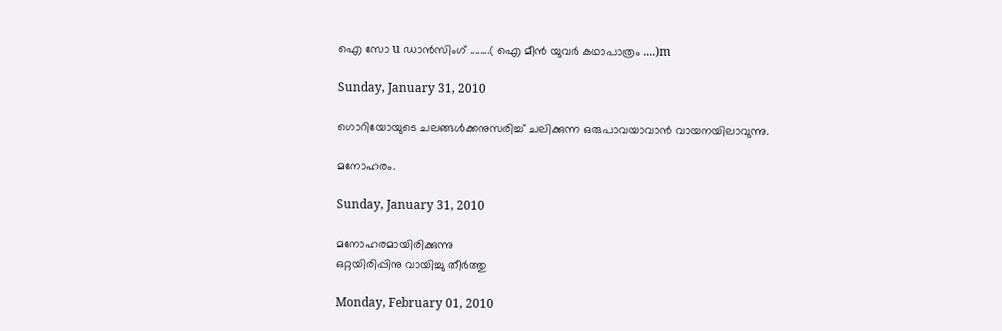ഐ സോ u ഡാന്‍സിംഗ് ........( ഐ മീന്‍ യുവര്‍ കഥാപാത്രം ....)m

Sunday, January 31, 2010

ഗൊറിയോയുടെ ചലങ്ങള്‍ക്കനുസരിച്ച് ചലിക്കുന്ന ഒരുപാവയാവാന്‍ വായനയിലാവുന്നു.

മനോഹരം.

Sunday, January 31, 2010

മനോഹരമായിരിക്കുന്നു
ഒറ്റയിരിപ്പിനു വായിച്ചു തീര്‍ത്തു

Monday, February 01, 2010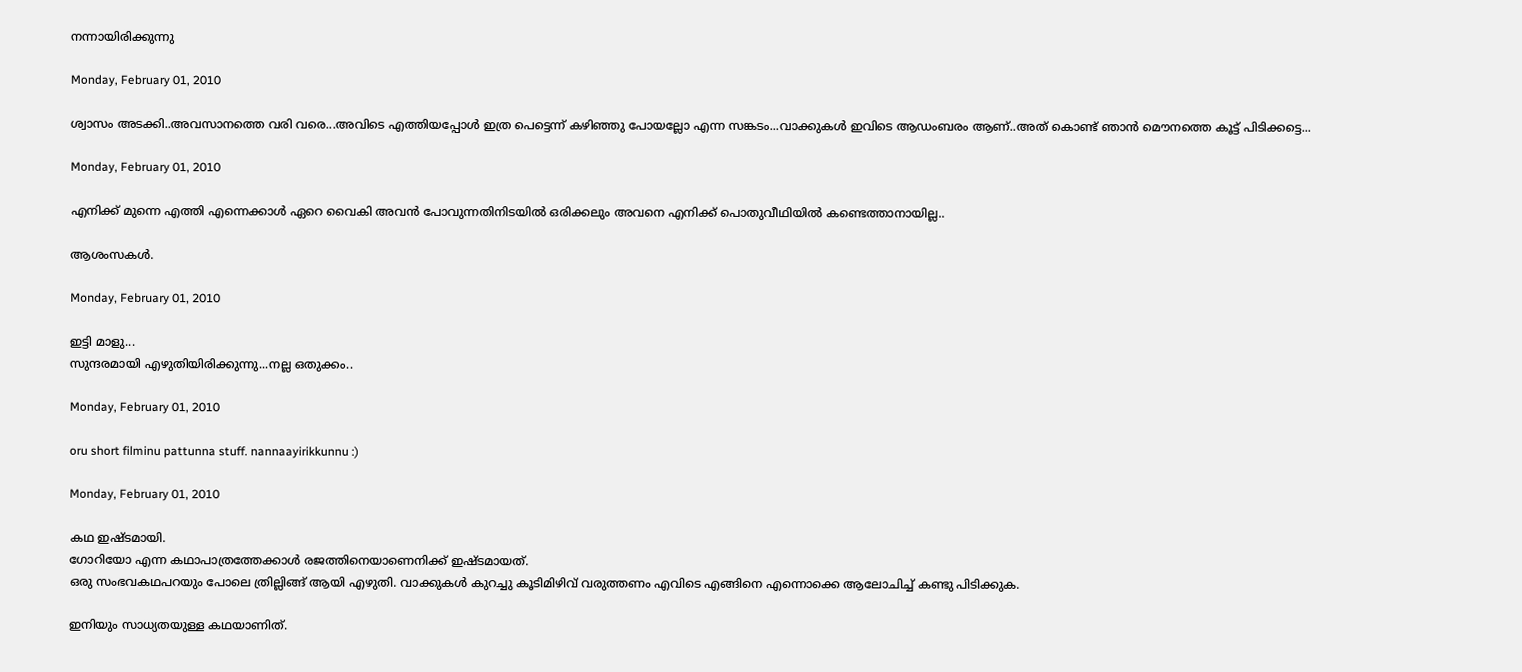നന്നായിരിക്കുന്നു

Monday, February 01, 2010

ശ്വാസം അടക്കി..അവസാനത്തെ വരി വരെ...അവിടെ എത്തിയപ്പോള്‍ ഇത്ര പെട്ടെന്ന് കഴിഞ്ഞു പോയല്ലോ എന്ന സങ്കടം...വാക്കുകള്‍ ഇവിടെ ആഡംബരം ആണ്..അത് കൊണ്ട് ഞാന്‍ മൌനത്തെ കൂട്ട് പിടിക്കട്ടെ...

Monday, February 01, 2010

എനിക്ക് മുന്നെ എത്തി എന്നെക്കാൾ ഏറെ വൈകി അവൻ പോവുന്നതിനിടയിൽ ഒരിക്കലും അവനെ എനിക്ക് പൊതുവീഥിയിൽ കണ്ടെത്താനായില്ല..

ആശംസകള്‍.

Monday, February 01, 2010

ഇട്ടി മാളു...
സുന്ദരമായി എഴുതിയിരിക്കുന്നു...നല്ല ഒതുക്കം..

Monday, February 01, 2010

oru short filminu pattunna stuff. nannaayirikkunnu :)

Monday, February 01, 2010

കഥ ഇഷ്ടമായി.
ഗോറിയോ എന്ന കഥാപാത്രത്തേക്കാള്‍ രജത്തിനെയാണെനിക്ക് ഇഷ്ടമായത്.
ഒരു സംഭവകഥപറയും പോലെ ത്രില്ലിങ്ങ് ആയി എഴുതി. വാക്കുകള്‍ കുറച്ചു കൂടിമിഴിവ് വരുത്തണം എവിടെ എങ്ങിനെ എന്നൊക്കെ ആലോചിച്ച് കണ്ടു പിടിക്കുക.

ഇനിയും സാധ്യതയുള്ള കഥയാണിത്.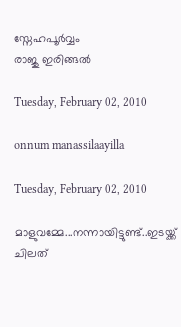സ്നേഹപൂര്‍വ്വം
രാജു ഇരിങ്ങല്‍

Tuesday, February 02, 2010

onnum manassilaayilla

Tuesday, February 02, 2010

മാളുവമ്മേ...നന്നായിട്ടുണ്ട്..ഇടയ്ക്ക് ചിലത്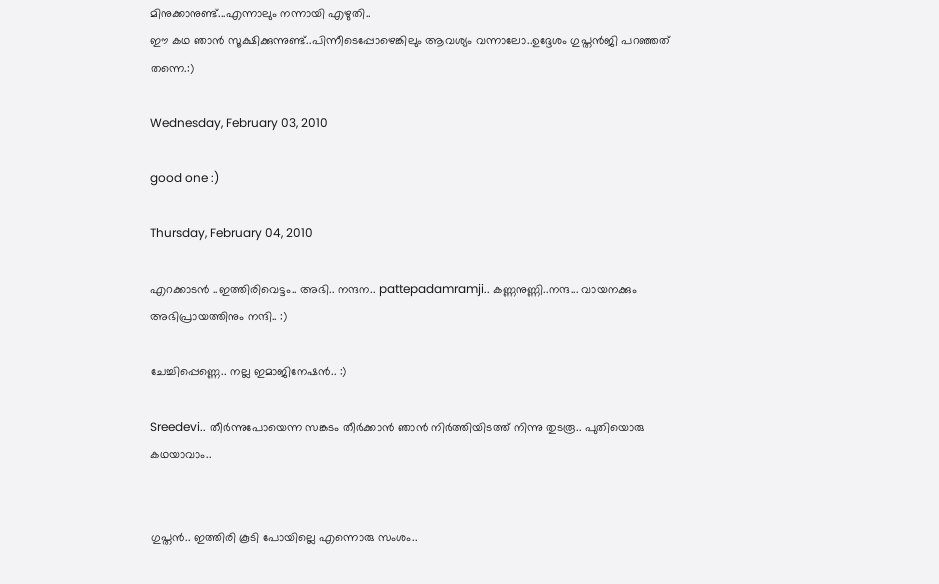മിനുക്കാനുണ്ട്...എന്നാലും നന്നായി എഴുതി..
ഈ കഥ ഞാന്‍ സൂക്ഷിക്കുന്നുണ്ട്..പിന്നീടെപ്പോഴെങ്കിലും ആവശ്യം വന്നാലോ..ഉദ്ദേശം ഗുപ്തന്‍ജി പറഞ്ഞത് തന്നെ.:)

Wednesday, February 03, 2010

good one :)

Thursday, February 04, 2010

എറക്കാടൻ ..ഇത്തിരിവെട്ടം.. അഭി.. നന്ദന.. pattepadamramji.. കണ്ണനുണ്ണി..നന്ദ... വായനക്കും അഭിപ്രായത്തിനും നന്ദി.. :)

ചേച്ചിപ്പെണ്ണെ.. നല്ല ഇമാജിനേഷൻ.. :)

Sreedevi.. തീർന്നുപോയെന്ന സങ്കടം തീർക്കാൻ ഞാൻ നിർത്തിയിടത്ത് നിന്നു തുടരൂ.. പുതിയൊരു കഥയാവാം..


ഗുപ്തന്‍.. ഇത്തിരി കൂടി പോയില്ലെ എന്നൊരു സംശം..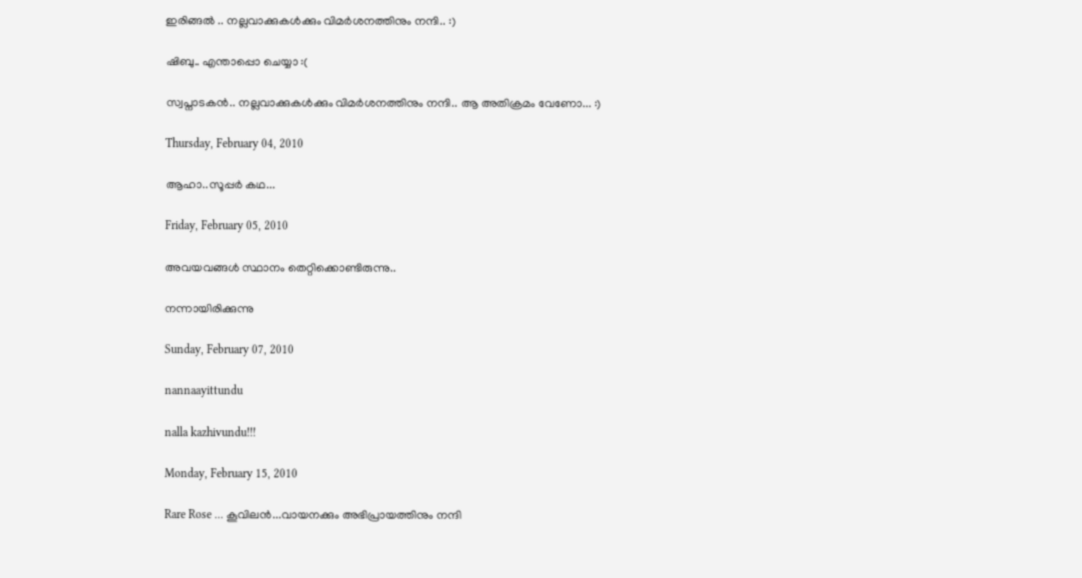ഇരിങ്ങൽ .. നല്ലവാക്കുകൾക്കും വിമർശനത്തിനും നന്ദി.. :)

ഷിബു.. എന്താപ്പൊ ചെയ്യാ :(

സ്വപ്നാടകന്‍.. നല്ലവാക്കുകൾക്കും വിമർശനത്തിനും നന്ദി.. ആ അതിക്രമം വേണോ... :)

Thursday, February 04, 2010

ആഹാ..സൂപ്പര്‍ കഥ...

Friday, February 05, 2010

അവയവങ്ങൾ സ്ഥാനം തെറ്റിക്കൊണ്ടിരുന്നു..

നന്നായിരിക്കുന്നു

Sunday, February 07, 2010

nannaayittundu

nalla kazhivundu!!!

Monday, February 15, 2010

Rare Rose ... കൂവിലന്‍...വായനക്കും അഭിപ്രായത്തിനും നന്ദി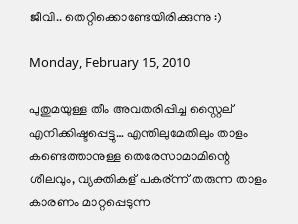ജീവി.. തെറ്റിക്കൊണ്ടേയിരിക്കുന്നു :)

Monday, February 15, 2010

പുതുമയുള്ള തീം അവതരിപ്പിച്ച സ്റ്റൈല് എനിക്കിഷ്ടപ്പെട്ടു… എന്തിലുമേതിലും താളം കണ്ടെത്താനുള്ള തെരേസാമാമിന്റെ ശീലവും, വ്യക്തികള് പകര്ന്ന് തരുന്ന താളം കാരണം മാറ്റപ്പെടുന്ന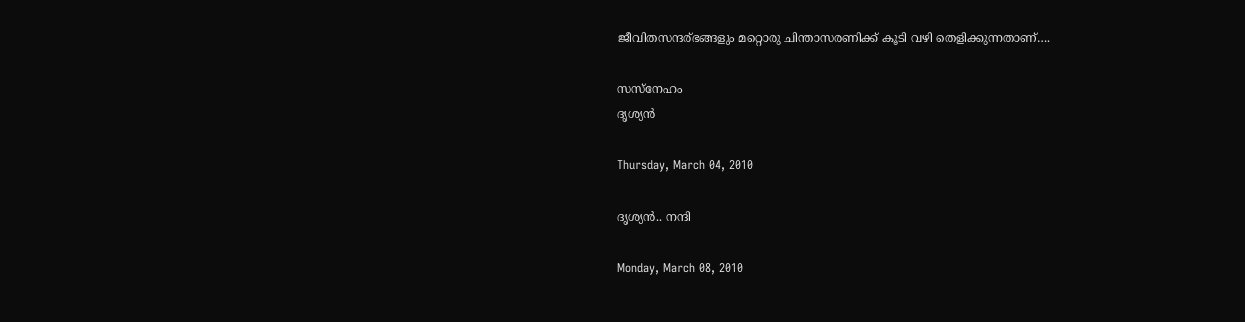ജീവിതസന്ദര്ഭങ്ങളും മറ്റൊരു ചിന്താസരണിക്ക് കൂടി വഴി തെളിക്കുന്നതാണ്….

സസ്നേഹം
ദൃശ്യന്‍

Thursday, March 04, 2010

ദൃശ്യന്‍.. നന്ദി

Monday, March 08, 2010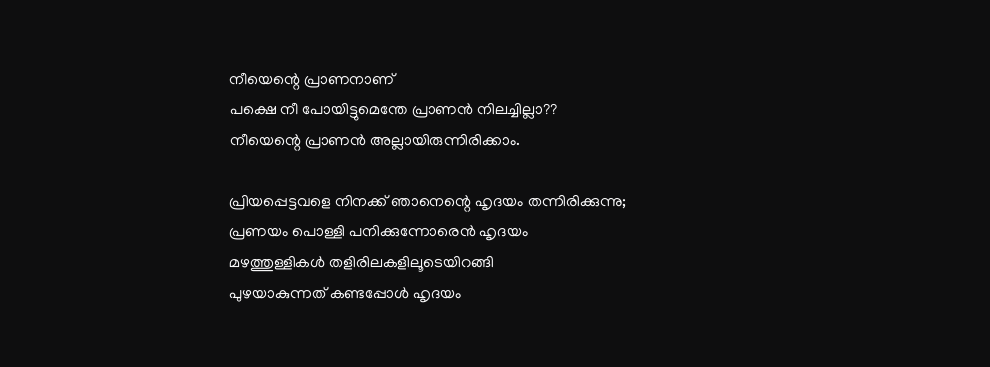നീയെന്റെ പ്രാണനാണ്‌
പക്ഷെ നീ പോയിട്ടുമെന്തേ പ്രാണന്‍ നിലച്ചില്ലാ??
നീയെന്റെ പ്രാണന്‍ അല്ലായിരുന്നിരിക്കാം.

പ്രിയപ്പെട്ടവളെ നിനക്ക് ഞാനെന്റെ ഹൃദയം തന്നിരിക്കുന്നു;
പ്രണയം പൊള്ളി പനിക്കുന്നോരെന്‍ ഹൃദയം
മഴത്തുള്ളികള്‍ തളിരിലകളിലൂടെയിറങ്ങി
പുഴയാകുന്നത് കണ്ടപ്പോള്‍ ഹൃദയം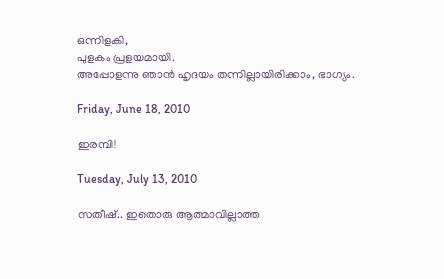ഒന്നിളകി,
പുളകം പ്രളയമായി.
അപ്പോളന്നു ഞാന്‍ ഹൃദയം തന്നില്ലായിരിക്കാം, ഭാഗ്യം.

Friday, June 18, 2010

ഇരമ്പി!

Tuesday, July 13, 2010

സതീഷ്.. ഇതൊരു ആത്മാവില്ലാത്ത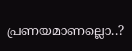പ്രണയമാണല്ലൊ..?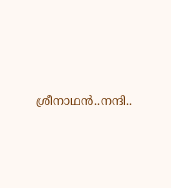ശ്രീനാഥൻ..നന്ദി..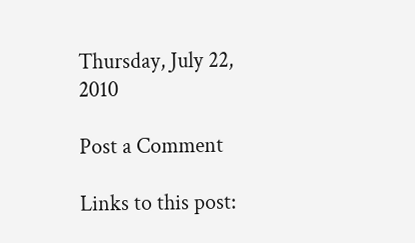Thursday, July 22, 2010

Post a Comment

Links to this post: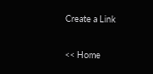Create a Link

<< Home